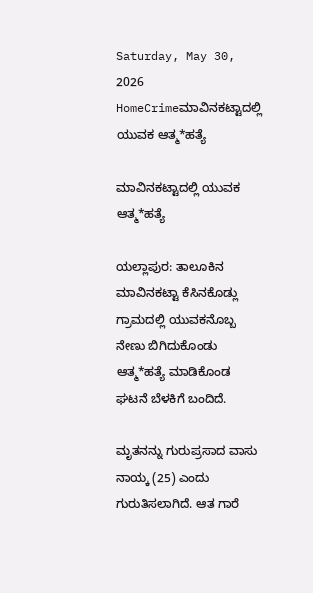Saturday, May 30, 2026
HomeCrimeಮಾವಿನಕಟ್ಟಾದಲ್ಲಿ ಯುವಕ ಆತ್ಮ*ಹತ್ಯೆ

ಮಾವಿನಕಟ್ಟಾದಲ್ಲಿ ಯುವಕ ಆತ್ಮ*ಹತ್ಯೆ

ಯಲ್ಲಾಪುರ: ತಾಲೂಕಿನ ಮಾವಿನಕಟ್ಟಾ ಕೆಸಿನಕೊಡ್ಲು ಗ್ರಾಮದಲ್ಲಿ ಯುವಕನೊಬ್ಬ ನೇಣು ಬಿಗಿದುಕೊಂಡು ಆತ್ಮ*ಹತ್ಯೆ ಮಾಡಿಕೊಂಡ ಘಟನೆ ಬೆಳಕಿಗೆ ಬಂದಿದೆ.

ಮೃತನನ್ನು ಗುರುಪ್ರಸಾದ ವಾಸು ನಾಯ್ಕ (25) ಎಂದು ಗುರುತಿಸಲಾಗಿದೆ. ಆತ ಗಾರೆ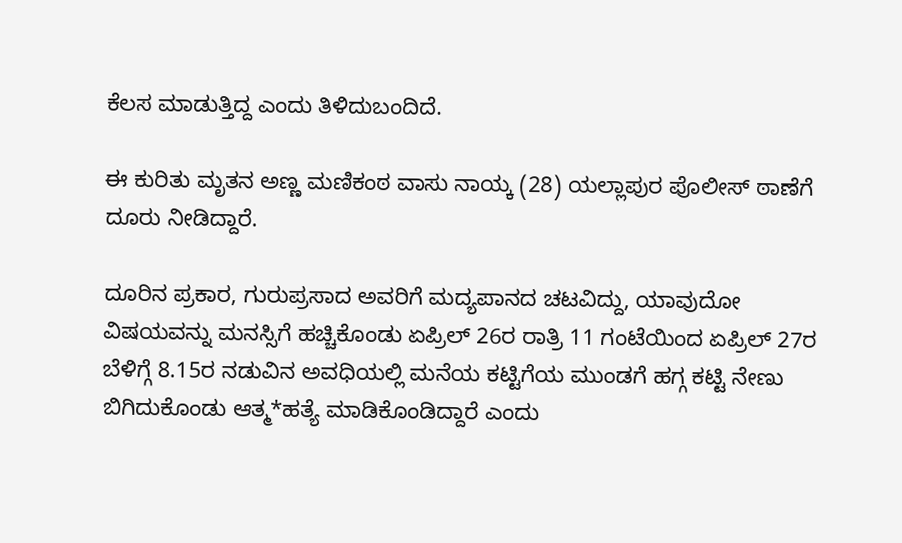ಕೆಲಸ ಮಾಡುತ್ತಿದ್ದ ಎಂದು ತಿಳಿದುಬಂದಿದೆ.

ಈ ಕುರಿತು ಮೃತನ ಅಣ್ಣ ಮಣಿಕಂಠ ವಾಸು ನಾಯ್ಕ (28) ಯಲ್ಲಾಪುರ ಪೊಲೀಸ್ ಠಾಣೆಗೆ ದೂರು ನೀಡಿದ್ದಾರೆ.

ದೂರಿನ ಪ್ರಕಾರ, ಗುರುಪ್ರಸಾದ ಅವರಿಗೆ ಮದ್ಯಪಾನದ ಚಟವಿದ್ದು, ಯಾವುದೋ ವಿಷಯವನ್ನು ಮನಸ್ಸಿಗೆ ಹಚ್ಚಿಕೊಂಡು ಏಪ್ರಿಲ್ 26ರ ರಾತ್ರಿ 11 ಗಂಟೆಯಿಂದ ಏಪ್ರಿಲ್ 27ರ ಬೆಳಿಗ್ಗೆ 8.15ರ ನಡುವಿನ ಅವಧಿಯಲ್ಲಿ ಮನೆಯ ಕಟ್ಟಿಗೆಯ ಮುಂಡಗೆ ಹಗ್ಗ ಕಟ್ಟಿ ನೇಣು ಬಿಗಿದುಕೊಂಡು ಆತ್ಮ*ಹತ್ಯೆ ಮಾಡಿಕೊಂಡಿದ್ದಾರೆ ಎಂದು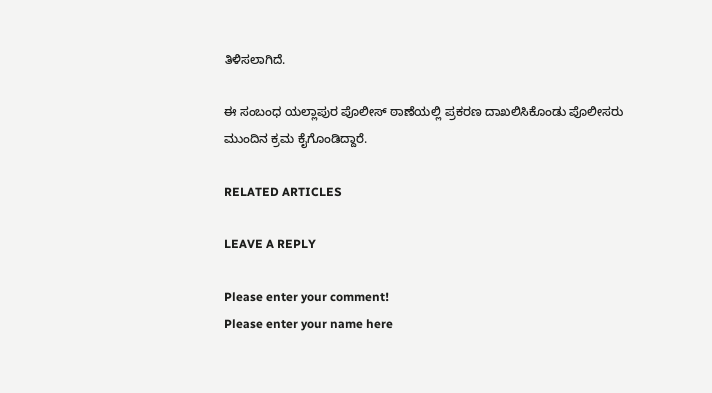ತಿಳಿಸಲಾಗಿದೆ.

ಈ ಸಂಬಂಧ ಯಲ್ಲಾಪುರ ಪೊಲೀಸ್ ಠಾಣೆಯಲ್ಲಿ ಪ್ರಕರಣ ದಾಖಲಿಸಿಕೊಂಡು ಪೊಲೀಸರು ಮುಂದಿನ ಕ್ರಮ ಕೈಗೊಂಡಿದ್ದಾರೆ.

RELATED ARTICLES

LEAVE A REPLY

Please enter your comment!
Please enter your name here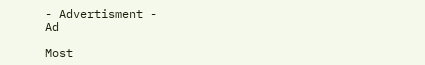- Advertisment -
Ad

Most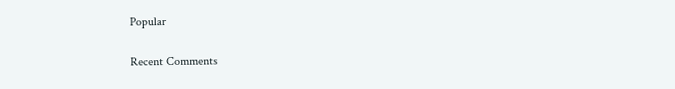Popular

Recent Comments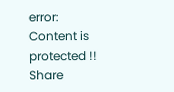error: Content is protected !!
Share